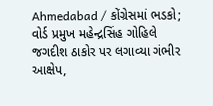Ahmedabad / કોંગ્રેસમાં ભડકો; વોર્ડ પ્રમુખ મહેન્દ્રસિંહ ગોહિલે જગદીશ ઠાકોર પર લગાવ્યા ગંભીર આક્ષેપ,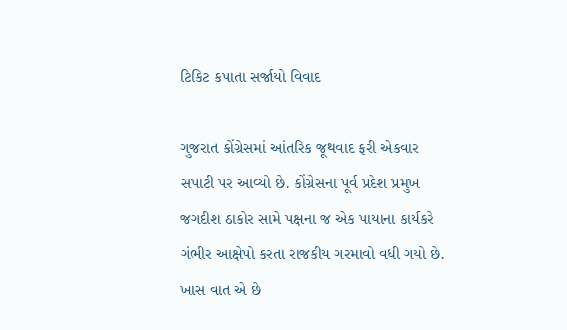ટિકિટ કપાતા સર્જાયો વિવાદ

ગુજરાત કોંગ્રેસમાં આંતરિક જૂથવાદ ફરી એકવાર સપાટી પર આવ્યો છે. કોંગ્રેસના પૂર્વ પ્રદેશ પ્રમુખ જગદીશ ઠાકોર સામે પક્ષના જ એક પાયાના કાર્યકરે ગંભીર આક્ષેપો કરતા રાજકીય ગરમાવો વધી ગયો છે. ખાસ વાત એ છે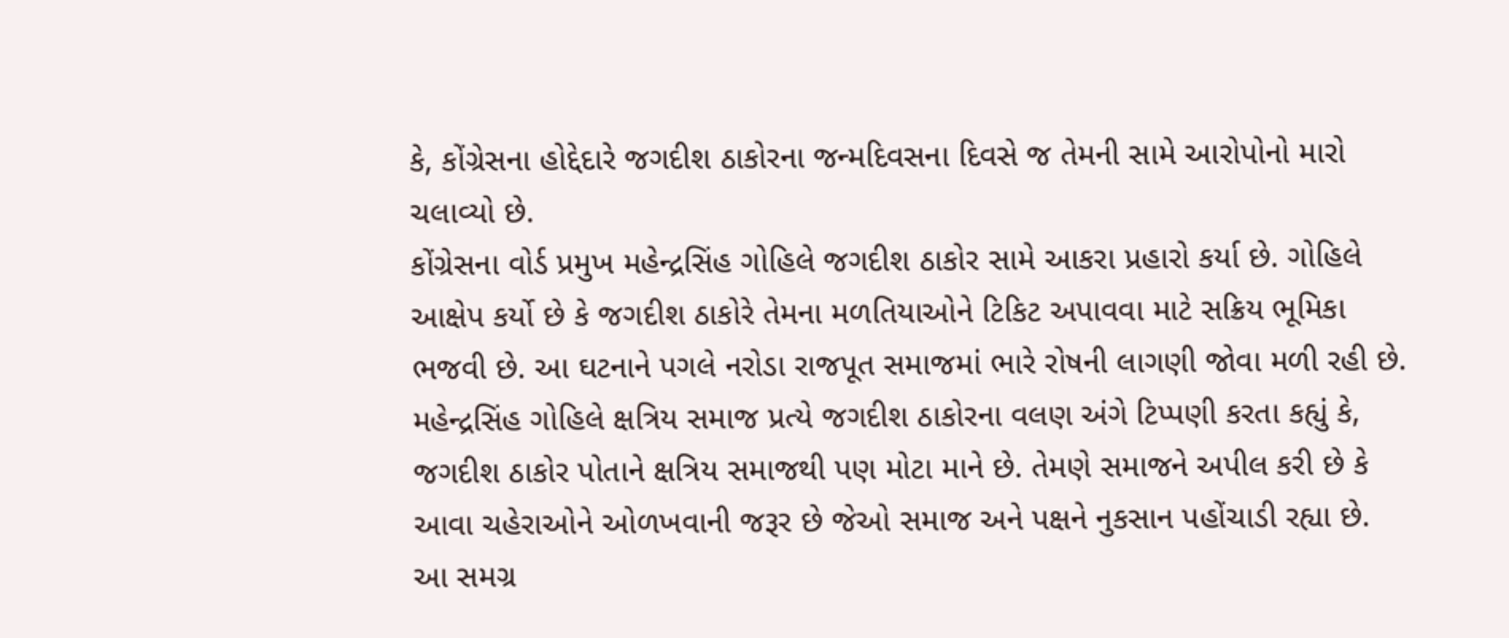કે, કોંગ્રેસના હોદ્દેદારે જગદીશ ઠાકોરના જન્મદિવસના દિવસે જ તેમની સામે આરોપોનો મારો ચલાવ્યો છે.
કોંગ્રેસના વોર્ડ પ્રમુખ મહેન્દ્રસિંહ ગોહિલે જગદીશ ઠાકોર સામે આકરા પ્રહારો કર્યા છે. ગોહિલે આક્ષેપ કર્યો છે કે જગદીશ ઠાકોરે તેમના મળતિયાઓને ટિકિટ અપાવવા માટે સક્રિય ભૂમિકા ભજવી છે. આ ઘટનાને પગલે નરોડા રાજપૂત સમાજમાં ભારે રોષની લાગણી જોવા મળી રહી છે. મહેન્દ્રસિંહ ગોહિલે ક્ષત્રિય સમાજ પ્રત્યે જગદીશ ઠાકોરના વલણ અંગે ટિપ્પણી કરતા કહ્યું કે, જગદીશ ઠાકોર પોતાને ક્ષત્રિય સમાજથી પણ મોટા માને છે. તેમણે સમાજને અપીલ કરી છે કે આવા ચહેરાઓને ઓળખવાની જરૂર છે જેઓ સમાજ અને પક્ષને નુકસાન પહોંચાડી રહ્યા છે.
આ સમગ્ર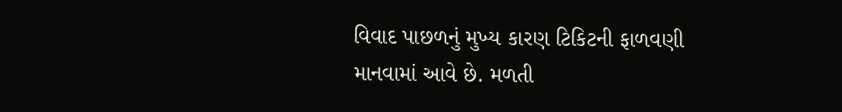વિવાદ પાછળનું મુખ્ય કારણ ટિકિટની ફાળવણી માનવામાં આવે છે. મળતી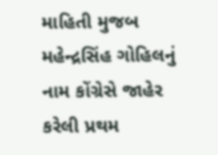માહિતી મુજબ મહેન્દ્રસિંહ ગોહિલનું નામ કોંગ્રેસે જાહેર કરેલી પ્રથમ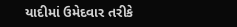યાદીમાં ઉમેદવાર તરીકે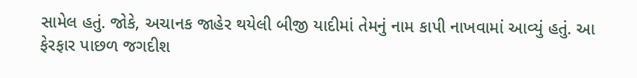સામેલ હતું. જોકે, અચાનક જાહેર થયેલી બીજી યાદીમાં તેમનું નામ કાપી નાખવામાં આવ્યું હતું. આ ફેરફાર પાછળ જગદીશ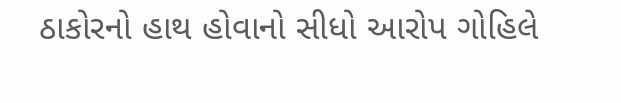ઠાકોરનો હાથ હોવાનો સીધો આરોપ ગોહિલે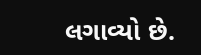લગાવ્યો છે.